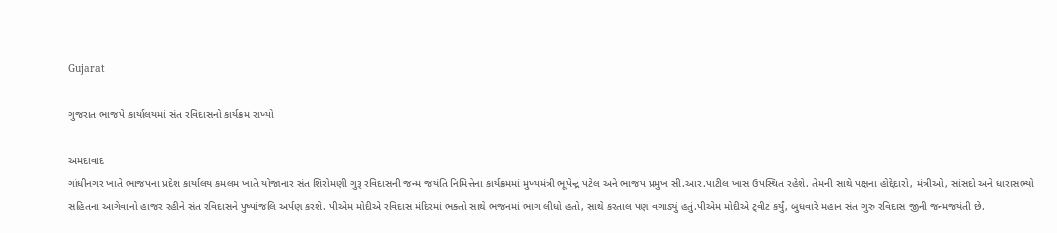Gujarat

ગુજરાત ભાજપે કાર્યાલયમાં સંત રવિદાસનો કાર્યક્રમ રાખ્યો

અમદાવાદ
ગાંધીનગર ખાતે ભાજપના પ્રદેશ કાર્યાલય કમલમ ખાતે યોજાનાર સંત શિરોમણી ગુરૂ રવિદાસની જન્મ જયંતિ નિમિત્તેના કાર્યક્રમમાં મુખ્યમંત્રી ભૂપેન્દ્ર પટેલ અને ભાજપ પ્રમુખ સી.આર.પાટીલ ખાસ ઉપસ્થિત રહેશે. તેમની સાથે પક્ષના હોદ્દેદારો, મંત્રીઓ, સાંસદો અને ધારાસભ્યો સહિતના આગેવાનો હાજર રહીને સંત રવિદાસને પુષ્પાંજલિ અર્પણ કરશે. પીએમ મોદીએ રવિદાસ મંદિરમાં ભક્તો સાથે ભજનમાં ભાગ લીધો હતો, સાથે કરતાલ પણ વગાડ્યું હતું.પીએમ મોદીએ ટ્‌વીટ કર્યું, બુધવારે મહાન સંત ગુરુ રવિદાસ જીની જન્મજયંતી છે.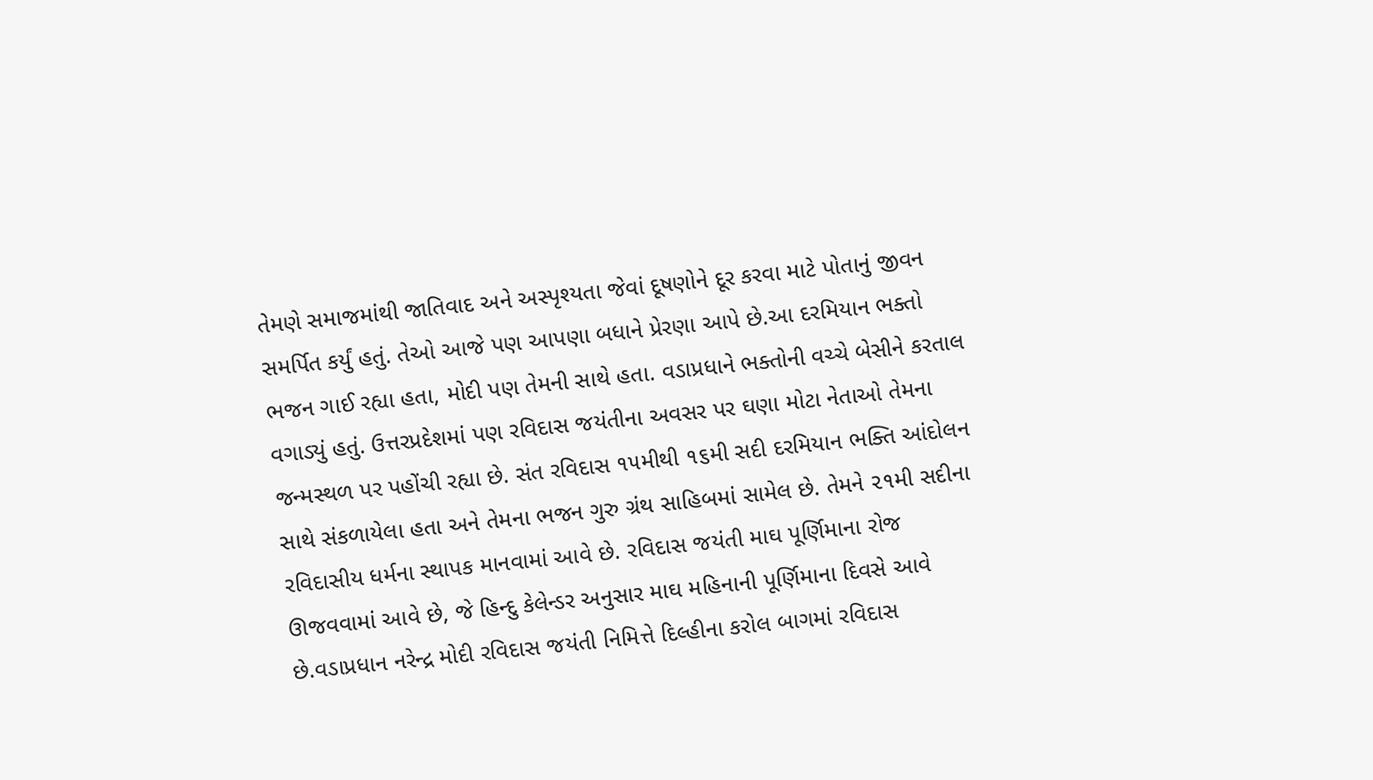તેમણે સમાજમાંથી જાતિવાદ અને અસ્પૃશ્યતા જેવાં દૂષણોને દૂર કરવા માટે પોતાનું જીવન સમર્પિત કર્યું હતું. તેઓ આજે પણ આપણા બધાને પ્રેરણા આપે છે.આ દરમિયાન ભક્તો ભજન ગાઈ રહ્યા હતા, મોદી પણ તેમની સાથે હતા. વડાપ્રધાને ભક્તોની વચ્ચે બેસીને કરતાલ વગાડ્યું હતું. ઉત્તરપ્રદેશમાં પણ રવિદાસ જયંતીના અવસર પર ઘણા મોટા નેતાઓ તેમના જન્મસ્થળ પર પહોંચી રહ્યા છે. સંત રવિદાસ ૧૫મીથી ૧૬મી સદી દરમિયાન ભક્તિ આંદોલન સાથે સંકળાયેલા હતા અને તેમના ભજન ગુરુ ગ્રંથ સાહિબમાં સામેલ છે. તેમને ૨૧મી સદીના રવિદાસીય ધર્મના સ્થાપક માનવામાં આવે છે. રવિદાસ જયંતી માઘ પૂર્ણિમાના રોજ ઊજવવામાં આવે છે, જે હિન્દુ કેલેન્ડર અનુસાર માઘ મહિનાની પૂર્ણિમાના દિવસે આવે છે.વડાપ્રધાન નરેન્દ્ર મોદી રવિદાસ જયંતી નિમિત્તે દિલ્હીના કરોલ બાગમાં રવિદાસ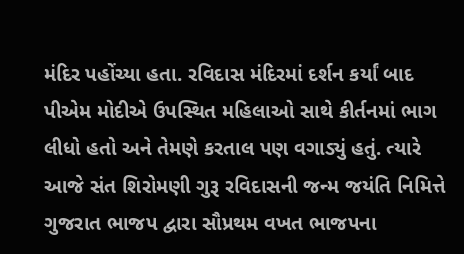મંદિર પહોંચ્યા હતા. રવિદાસ મંદિરમાં દર્શન કર્યાં બાદ પીએમ મોદીએ ઉપસ્થિત મહિલાઓ સાથે કીર્તનમાં ભાગ લીધો હતો અને તેમણે કરતાલ પણ વગાડ્યું હતું. ત્યારે આજે સંત શિરોમણી ગુરૂ રવિદાસની જન્મ જયંતિ નિમિત્તે ગુજરાત ભાજપ દ્વારા સૌપ્રથમ વખત ભાજપના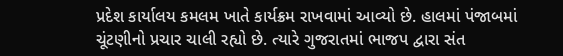પ્રદેશ કાર્યાલય કમલમ ખાતે કાર્યક્રમ રાખવામાં આવ્યો છે. હાલમાં પંજાબમાં ચૂંટણીનો પ્રચાર ચાલી રહ્યો છે. ત્યારે ગુજરાતમાં ભાજપ દ્વારા સંત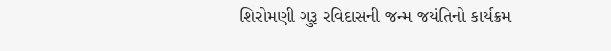શિરોમણી ગુરૂ રવિદાસની જન્મ જયંતિનો કાર્યક્રમ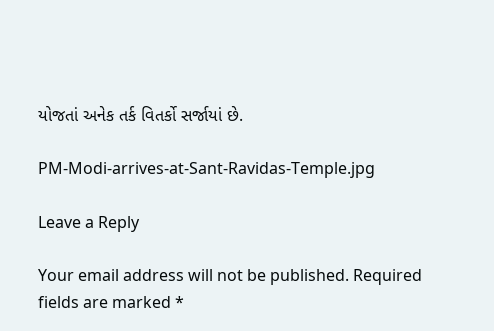યોજતાં અનેક તર્ક વિતર્કો સર્જાયાં છે.

PM-Modi-arrives-at-Sant-Ravidas-Temple.jpg

Leave a Reply

Your email address will not be published. Required fields are marked *